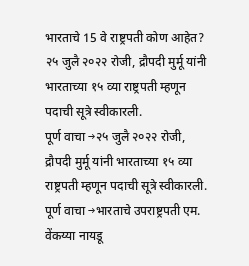भारताचे 15 वे राष्ट्रपती कोण आहेत?
२५ जुलै २०२२ रोजी, द्रौपदी मुर्मू यांनी भारताच्या १५ व्या राष्ट्रपती म्हणून पदाची सूत्रे स्वीकारली.
पूर्ण वाचा →२५ जुलै २०२२ रोजी, द्रौपदी मुर्मू यांनी भारताच्या १५ व्या राष्ट्रपती म्हणून पदाची सूत्रे स्वीकारली.
पूर्ण वाचा →भारताचे उपराष्ट्रपती एम. वेंकय्या नायडू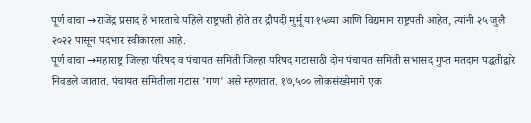पूर्ण वाचा →राजेंद्र प्रसाद हे भारताचे पहिले राष्ट्रपती होते तर द्रौपदी मुर्मू या १५व्या आणि विद्यमान राष्ट्रपती आहेत, त्यांनी २५ जुलै २०२२ पासून पदभार स्वीकारला आहे.
पूर्ण वाचा →महाराष्ट्र जिल्हा परिषद व पंचायत समिती जिल्हा परिषद गटासाठी दोन पंचायत समिती सभासद गुप्त मतदान पद्धतीद्वारे निवडले जातात. पंचायत समितीला गटास 'गण' असे म्हणतात. १७,५०० लोकसंख्येमागे एक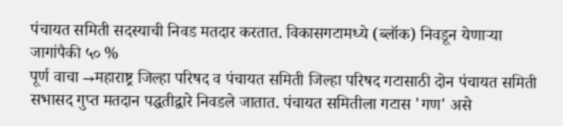पंचायत समिती सदस्याची निवड मतदार करतात. विकासगटामध्ये (ब्लॉक) निवडून येणाऱ्या जागांपैकी ५० %
पूर्ण वाचा →महाराष्ट्र जिल्हा परिषद व पंचायत समिती जिल्हा परिषद गटासाठी दोन पंचायत समिती सभासद गुप्त मतदान पद्धतीद्वारे निवडले जातात. पंचायत समितीला गटास 'गण' असे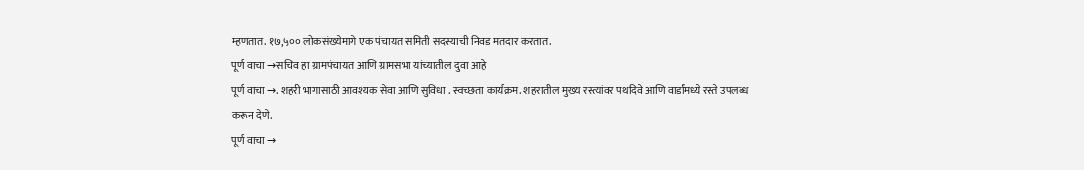म्हणतात. १७,५०० लोकसंख्येमागे एक पंचायत समिती सदस्याची निवड मतदार करतात.
पूर्ण वाचा →सचिव हा ग्रामपंचायत आणि ग्रामसभा यांच्यातील दुवा आहे
पूर्ण वाचा →. शहरी भागासाठी आवश्यक सेवा आणि सुविधा . स्वच्छता कार्यक्रम. शहरातील मुख्य रस्त्यांवर पथदिवे आणि वार्डांमध्ये रस्ते उपलब्ध करून देणे.
पूर्ण वाचा →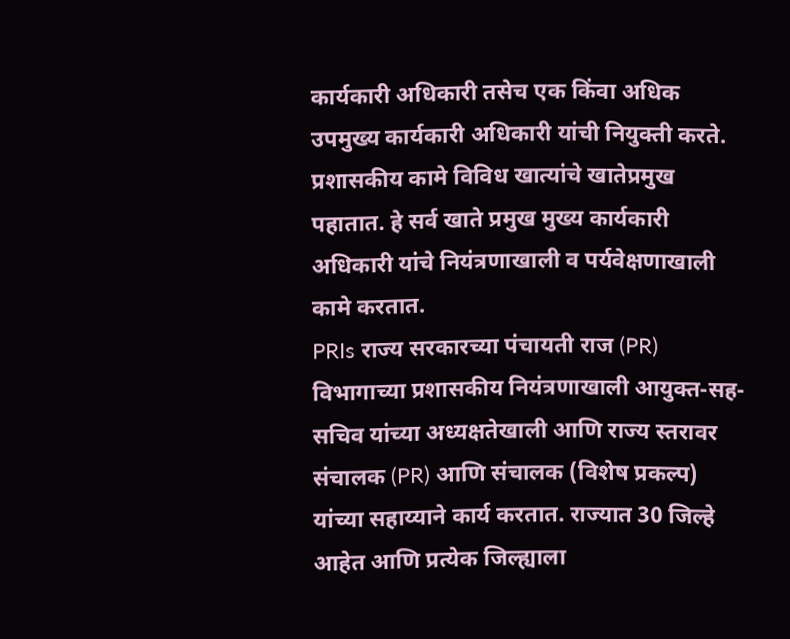कार्यकारी अधिकारी तसेच एक किंवा अधिक उपमुख्य कार्यकारी अधिकारी यांची नियुक्ती करते. प्रशासकीय कामे विविध खात्यांचे खातेप्रमुख पहातात. हे सर्व खाते प्रमुख मुख्य कार्यकारी अधिकारी यांचे नियंत्रणाखाली व पर्यवेक्षणाखाली कामे करतात.
PRIs राज्य सरकारच्या पंचायती राज (PR) विभागाच्या प्रशासकीय नियंत्रणाखाली आयुक्त-सह-सचिव यांच्या अध्यक्षतेखाली आणि राज्य स्तरावर संचालक (PR) आणि संचालक (विशेष प्रकल्प) यांच्या सहाय्याने कार्य करतात. राज्यात 30 जिल्हे आहेत आणि प्रत्येक जिल्ह्याला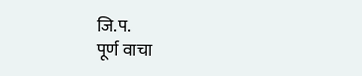जि.प.
पूर्ण वाचा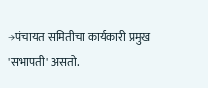→पंचायत समितीचा कार्यकारी प्रमुख 'सभापती' असतो.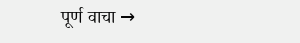पूर्ण वाचा →